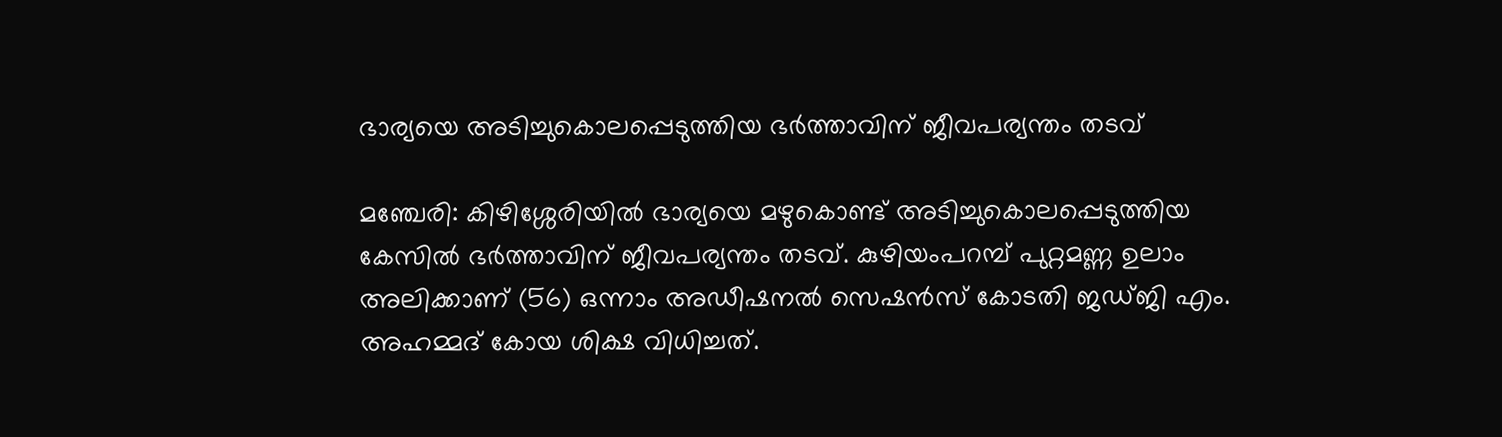ഭാര്യയെ അടിച്ചുകൊലപ്പെടുത്തിയ ഭർത്താവിന് ജീവപര്യന്തം തടവ്

മഞ്ചേരി: കിഴിശ്ശേരിയില്‍ ഭാര്യയെ മഴുകൊണ്ട് അടിച്ചുകൊലപ്പെടുത്തിയ കേസില്‍ ഭര്‍ത്താവിന് ജീവപര്യന്തം തടവ്. കുഴിയംപറമ്പ് പുറ്റമണ്ണ ഉലാം അലിക്കാണ് (56) ഒന്നാം അഡീഷനൽ സെഷൻസ് കോടതി ജഡ്ജി എം. അഹമ്മദ് കോയ ശിക്ഷ വിധിച്ചത്.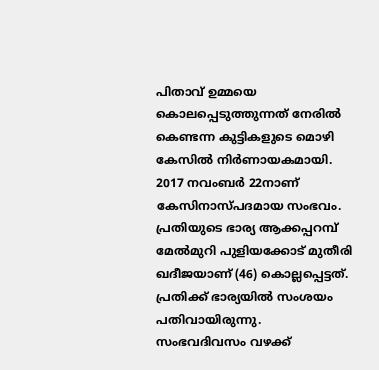പിതാവ് ഉമ്മയെ കൊലപ്പെടുത്തുന്നത് നേരില്‍ കെണ്ടന്ന കുട്ടികളുടെ മൊഴി കേസില്‍ നിര്‍ണായകമായി. 2017 നവംബർ 22നാണ് കേസിനാസ്പദമായ സംഭവം. പ്രതിയുടെ ഭാര്യ ആക്കപ്പറമ്പ് മേല്‍മുറി പുളിയക്കോട് മുതീരി ഖദീജയാണ് (46) കൊല്ലപ്പെട്ടത്. പ്രതിക്ക് ഭാര്യയിൽ സംശയം പതിവായിരുന്നു. സംഭവദിവസം വഴക്ക്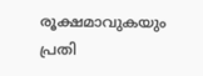രൂക്ഷമാവുകയും പ്രതി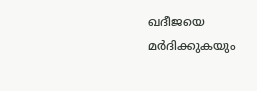ഖദീജയെ മര്‍ദിക്കുകയും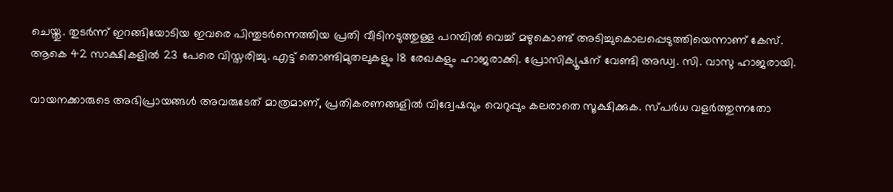ചെയ്തു. തുടര്‍ന്ന് ഇറങ്ങിയോടിയ ഇവരെ പിന്തുടര്‍ന്നെത്തിയ പ്രതി വീടിനടുത്തുള്ള പറമ്പില്‍ വെച്ച് മഴുകൊണ്ട് അടിച്ചുകൊലപ്പെടുത്തിയെന്നാണ് കേസ്. ആകെ 42 സാക്ഷികളില്‍ 23 പേരെ വിസ്തരിച്ചു. എട്ട് തൊണ്ടിമുതലുകളും 18 രേഖകളും ഹാജരാക്കി. പ്രോസിക്യൂഷന് വേണ്ടി അഡ്വ. സി. വാസു ഹാജരായി.

വായനക്കാരുടെ അഭിപ്രായങ്ങള്‍ അവരുടേത് മാത്രമാണ്, പ്രതികരണങ്ങളിൽ വിദ്വേഷവും വെറുപ്പും കലരാതെ സൂക്ഷിക്കുക. സ്പർധ വളർത്തുന്നതോ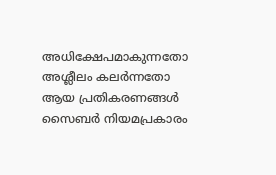അധിക്ഷേപമാകുന്നതോ അശ്ലീലം കലർന്നതോ ആയ പ്രതികരണങ്ങൾ സൈബർ നിയമപ്രകാരം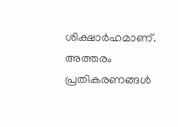ശിക്ഷാർഹമാണ്. അത്തരം പ്രതികരണങ്ങൾ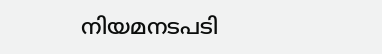നിയമനടപടി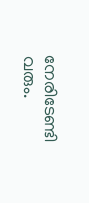നേരിടേണ്ടി വരും.